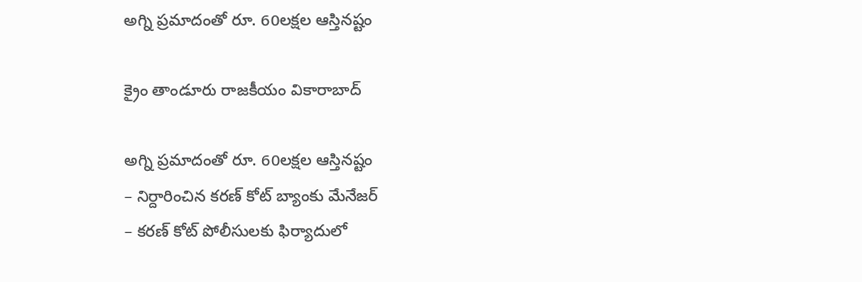అగ్ని ప్రమాదంతో రూ. 60లక్షల ఆస్తినష్టం

క్రైం తాండూరు రాజకీయం వికారాబాద్

అగ్ని ప్రమాదంతో రూ. 60లక్షల ఆస్తినష్టం
– నిర్దారించిన కరణ్‌ కోట్ బ్యాంకు మేనేజర్
– కరణ్‌ కోట్‌ పోలీసులకు ఫిర్యాదులో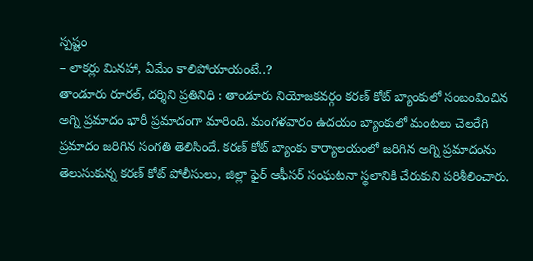స్పష్టం
– లాకర్లు మినహా, ఏమేం కాలిపోయాయంటే..?
తాండూరు రూరల్, దర్శిని ప్రతినిధి : తాండూరు నియోజకవర్గం కరణ్‌ కోట్ బ్యాంకులో సంబంవించిన అగ్ని ప్రమాదం భారీ ప్రమాదంగా మారింది. మంగళవారం ఉదయం బ్యాంకులో మంటలు చెలరేగి ప్రమాదం జరిగిన సంగతి తెలిసిందే. కరణ్ కోట్ బ్యాంకు కార్యాలయంలో జరిగిన అగ్ని ప్రమాదంను తెలుసుకున్న కరణ్ కోట్ పోలీసులు, జిల్లా ఫైర్ ఆఫీసర్ సంఘటనా స్థలానికి చేరుకుని పరిశీలించారు.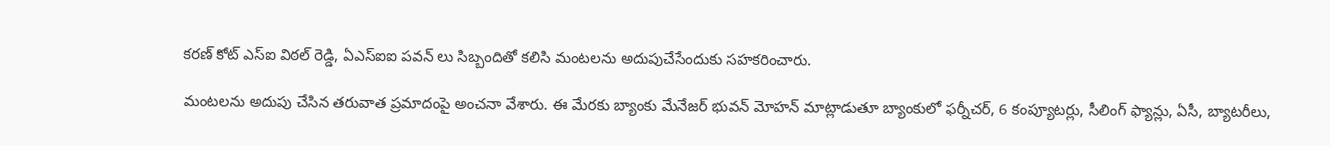కరణ్ కోట్ ఎస్ఐ విఠల్ రెడ్డి, ఏఎస్ఐఐ పవన్ లు సిబ్బందితో కలిసి మంటలను అదుపుచేసేందుకు సహకరించారు.

మంటలను అదుపు చేసిన తరువాత ప్రమాదంపై అంచనా వేశారు. ఈ మేరకు బ్యాంకు మేనేజర్ భువన్ మోహన్ మాట్లాడుతూ బ్యాంకులో ఫర్నీచర్, 6 కంప్యూటర్లు, సీలింగ్ ఫ్యాన్లు, ఏసీ, బ్యాటరీలు,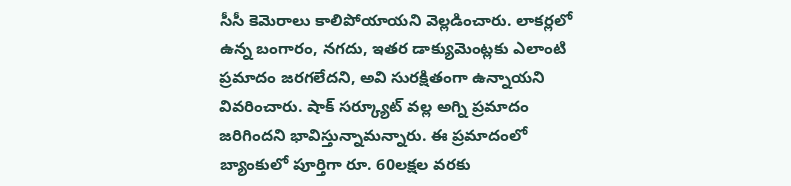సీసీ కెమెరాలు కాలిపోయాయని వెల్లడించారు. లాకర్లలో ఉన్న బంగారం, నగదు, ఇతర డాక్యుమెంట్లకు ఎలాంటి ప్రమాదం జరగలేదని, అవి సురక్షితంగా ఉన్నాయని వివరించారు. షాక్ సర్క్యూట్ వల్ల అగ్ని ప్రమాదం జరిగిందని భావిస్తున్నామన్నారు. ఈ ప్రమాదంలో బ్యాంకులో పూర్తిగా రూ. 60లక్షల వరకు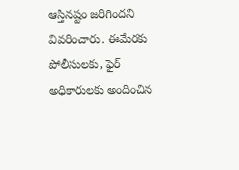ఆస్తినష్టం జరిగిందని వివరించారు. ఈమేరకు పోలీసులకు, ఫైర్ అధికారులకు అందించిన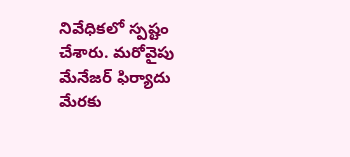నివేధికలో స్పష్టం చేశారు. మరోవైపు మేనేజర్ ఫిర్యాదు మేరకు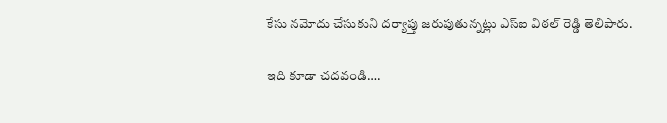కేసు నమోదు చేసుకుని దర్యాప్తు జరుపుతున్నట్లు ఎస్ఐ విఠల్ రెడ్డి తెలిపారు.

ఇది కూడా చదవండి….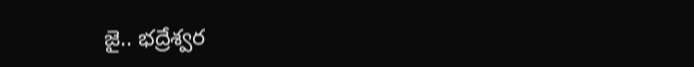జై.. భద్రేశ్వర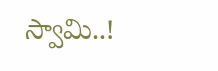స్వామి..!